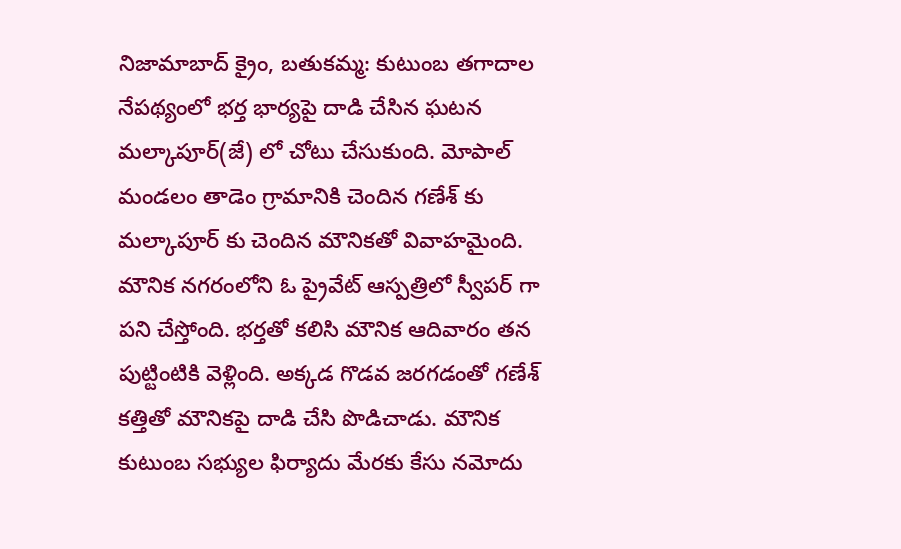నిజామాబాద్ క్రైం, బతుకమ్మ: కుటుంబ తగాదాల నేపథ్యంలో భర్త భార్యపై దాడి చేసిన ఘటన మల్కాపూర్(జే) లో చోటు చేసుకుంది. మోపాల్ మండలం తాడెం గ్రామానికి చెందిన గణేశ్ కు మల్కాపూర్ కు చెందిన మౌనికతో వివాహమైంది. మౌనిక నగరంలోని ఓ ప్రైవేట్ ఆస్పత్రిలో స్వీపర్ గా పని చేస్తోంది. భర్తతో కలిసి మౌనిక ఆదివారం తన పుట్టింటికి వెళ్లింది. అక్కడ గొడవ జరగడంతో గణేశ్ కత్తితో మౌనికపై దాడి చేసి పొడిచాడు. మౌనిక కుటుంబ సభ్యుల ఫిర్యాదు మేరకు కేసు నమోదు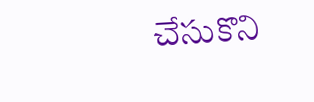చేసుకొని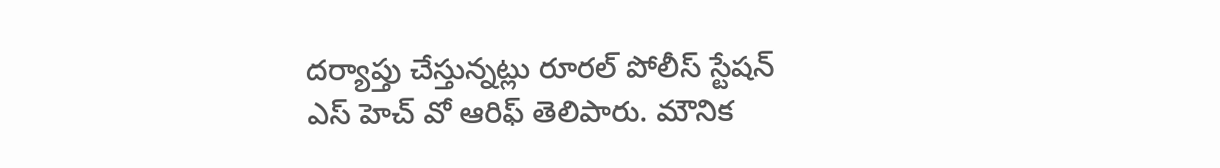దర్యాప్తు చేస్తున్నట్లు రూరల్ పోలీస్ స్టేషన్ ఎస్ హెచ్ వో ఆరిఫ్ తెలిపారు. మౌనిక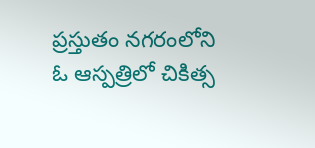ప్రస్తుతం నగరంలోని ఓ ఆస్పత్రిలో చికిత్స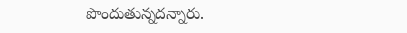పొందుతున్నదన్నారు.